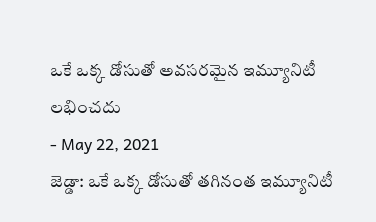ఒకే ఒక్క డోసుతో అవసరమైన ఇమ్యూనిటీ లభించదు
- May 22, 2021
జెడ్డా: ఒకే ఒక్క డోసుతో తగినంత ఇమ్యూనిటీ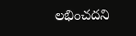లభించదని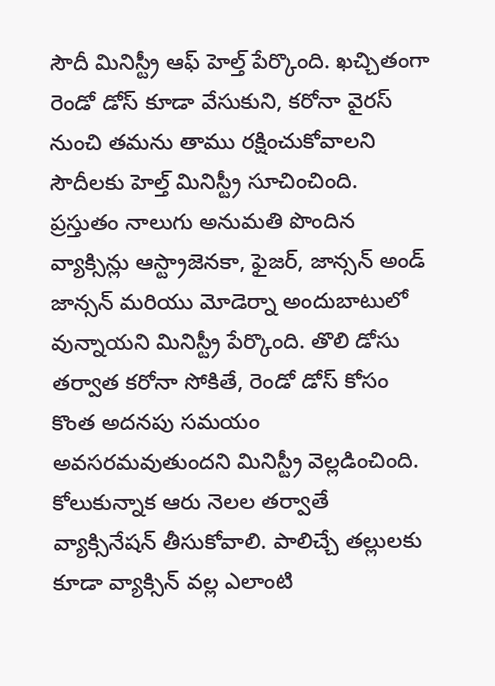సౌదీ మినిస్ట్రీ ఆఫ్ హెల్త్ పేర్కొంది. ఖచ్చితంగా రెండో డోస్ కూడా వేసుకుని, కరోనా వైరస్ నుంచి తమను తాము రక్షించుకోవాలని సౌదీలకు హెల్త్ మినిస్ట్రీ సూచించింది. ప్రస్తుతం నాలుగు అనుమతి పొందిన వ్యాక్సిన్లు ఆస్ట్రాజెనకా, ఫైజర్, జాన్సన్ అండ్ జాన్సన్ మరియు మోడెర్నా అందుబాటులో వున్నాయని మినిస్ట్రీ పేర్కొంది. తొలి డోసు తర్వాత కరోనా సోకితే, రెండో డోస్ కోసం కొంత అదనపు సమయం అవసరమవుతుందని మినిస్ట్రీ వెల్లడించింది. కోలుకున్నాక ఆరు నెలల తర్వాతే వ్యాక్సినేషన్ తీసుకోవాలి. పాలిచ్చే తల్లులకు కూడా వ్యాక్సిన్ వల్ల ఎలాంటి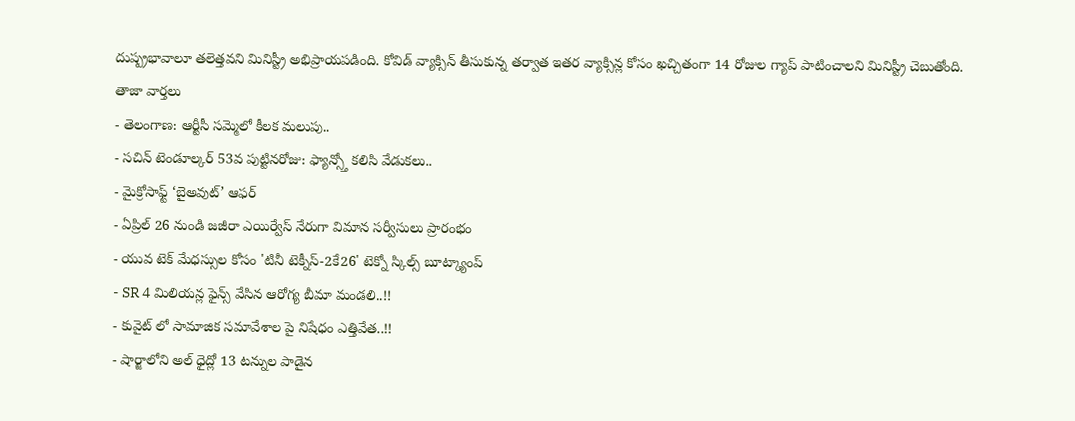దుష్ప్రభావాలూ తలెత్తవని మినిస్ట్రీ అభిప్రాయపడింది. కోవిడ్ వ్యాక్సిన్ తీసుకున్న తర్వాత ఇతర వ్యాక్సిన్ల కోసం ఖచ్చితంగా 14 రోజుల గ్యాప్ పాటించాలని మినిస్ట్రీ చెబుతోంది.
తాజా వార్తలు
- తెలంగాణ: ఆర్టీసీ సమ్మెలో కీలక మలుపు..
- సచిన్ టెండూల్కర్ 53వ పుట్టినరోజు: ఫ్యాన్స్తో కలిసి వేడుకలు..
- మైక్రోసాఫ్ట్ ‘బైఅవుట్’ ఆఫర్
- ఏప్రిల్ 26 నుండి జజీరా ఎయిర్వేస్ నేరుగా విమాన సర్వీసులు ప్రారంభం
- యువ టెక్ మేధస్సుల కోసం 'టినీ టెక్నీస్-2కే26' టెక్నో స్కిల్స్ బూట్క్యాంప్
- SR 4 మిలియన్ల ఫైన్స్ వేసిన ఆరోగ్య బీమా మండలి..!!
- కువైట్ లో సామాజిక సమావేశాల పై నిషేధం ఎత్తివేత..!!
- షార్జాలోని అల్ ధైద్లో 13 టన్నుల పాడైన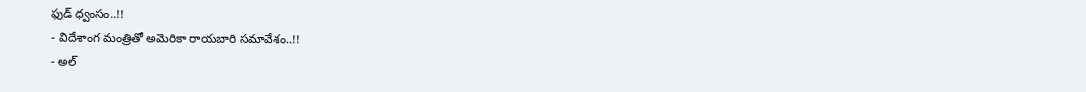ఫుడ్ ధ్వంసం..!!
- విదేశాంగ మంత్రితో అమెరికా రాయబారి సమావేశం..!!
- అల్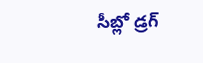సీబ్లో డ్రగ్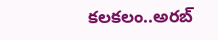కలకలం..అరబ్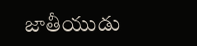జాతీయుడు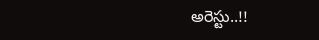అరెస్టు..!!